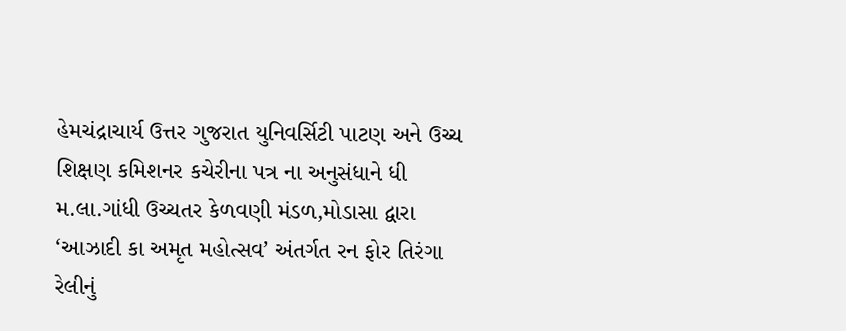હેમચંદ્રાચાર્ય ઉત્તર ગુજરાત યુનિવર્સિટી પાટણ અને ઉચ્ચ શિક્ષણ કમિશનર કચેરીના પત્ર ના અનુસંધાને ધી મ.લા.ગાંધી ઉચ્ચતર કેળવણી મંડળ,મોડાસા દ્વારા ‘આઝાદી કા અમૃત મહોત્સવ’ અંતર્ગત રન ફોર તિરંગા રેલીનું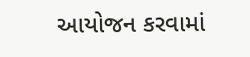આયોજન કરવામાં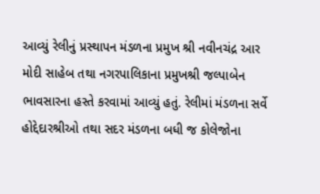આવ્યું રેલીનું પ્રસ્થાપન મંડળના પ્રમુખ શ્રી નવીનચંદ્ર આર મોદી સાહેબ તથા નગરપાલિકાના પ્રમુખશ્રી જલ્પાબેન ભાવસારના હસ્તે કરવામાં આવ્યું હતું. રેલીમાં મંડળના સર્વે હોદ્દેદારશ્રીઓ તથા સદર મંડળના બધી જ કોલેજોના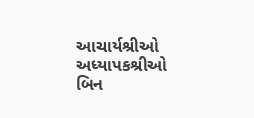આચાર્યશ્રીઓ અધ્યાપકશ્રીઓ બિન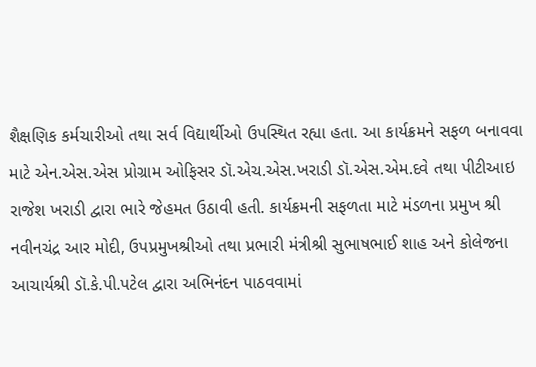શૈક્ષણિક કર્મચારીઓ તથા સર્વ વિદ્યાર્થીઓ ઉપસ્થિત રહ્યા હતા. આ કાર્યક્રમને સફળ બનાવવા માટે એન.એસ.એસ પ્રોગ્રામ ઓફિસર ડૉ.એચ.એસ.ખરાડી ડૉ.એસ.એમ.દવે તથા પીટીઆઇ રાજેશ ખરાડી દ્વારા ભારે જેહમત ઉઠાવી હતી. કાર્યક્રમની સફળતા માટે મંડળના પ્રમુખ શ્રી નવીનચંદ્ર આર મોદી, ઉપપ્રમુખશ્રીઓ તથા પ્રભારી મંત્રીશ્રી સુભાષભાઈ શાહ અને કોલેજના આચાર્યશ્રી ડૉ.કે.પી.પટેલ દ્વારા અભિનંદન પાઠવવામાં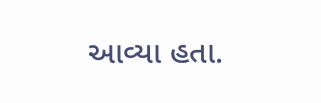આવ્યા હતા.